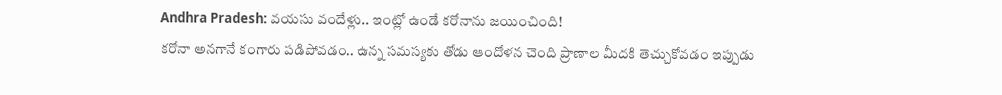Andhra Pradesh: వయసు వందేళ్లు.. ఇంట్లో ఉండే కరోనాను జయించింది!
కరోనా అనగానే కంగారు పడిపోవడం.. ఉన్న సమస్యకు తోడు ఆందోళన చెంది ప్రాణాల మీదకి తెచ్చుకోవడం ఇప్పుడు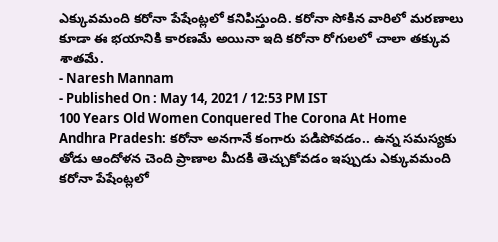ఎక్కువమంది కరోనా పేషేంట్లలో కనిపిస్తుంది. కరోనా సోకిన వారిలో మరణాలు కూడా ఈ భయానికి కారణమే అయినా ఇది కరోనా రోగులలో చాలా తక్కువ శాతమే.
- Naresh Mannam
- Published On : May 14, 2021 / 12:53 PM IST
100 Years Old Women Conquered The Corona At Home
Andhra Pradesh: కరోనా అనగానే కంగారు పడిపోవడం.. ఉన్న సమస్యకు తోడు ఆందోళన చెంది ప్రాణాల మీదకి తెచ్చుకోవడం ఇప్పుడు ఎక్కువమంది కరోనా పేషేంట్లలో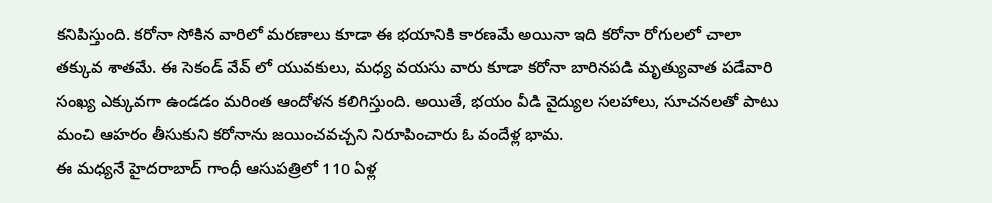కనిపిస్తుంది. కరోనా సోకిన వారిలో మరణాలు కూడా ఈ భయానికి కారణమే అయినా ఇది కరోనా రోగులలో చాలా తక్కువ శాతమే. ఈ సెకండ్ వేవ్ లో యువకులు, మధ్య వయసు వారు కూడా కరోనా బారినపడి మృత్యువాత పడేవారి సంఖ్య ఎక్కువగా ఉండడం మరింత ఆందోళన కలిగిస్తుంది. అయితే, భయం వీడి వైద్యుల సలహాలు, సూచనలతో పాటు మంచి ఆహరం తీసుకుని కరోనాను జయించవచ్చని నిరూపించారు ఓ వందేళ్ల భామ.
ఈ మధ్యనే హైదరాబాద్ గాంధీ ఆసుపత్రిలో 110 ఏళ్ల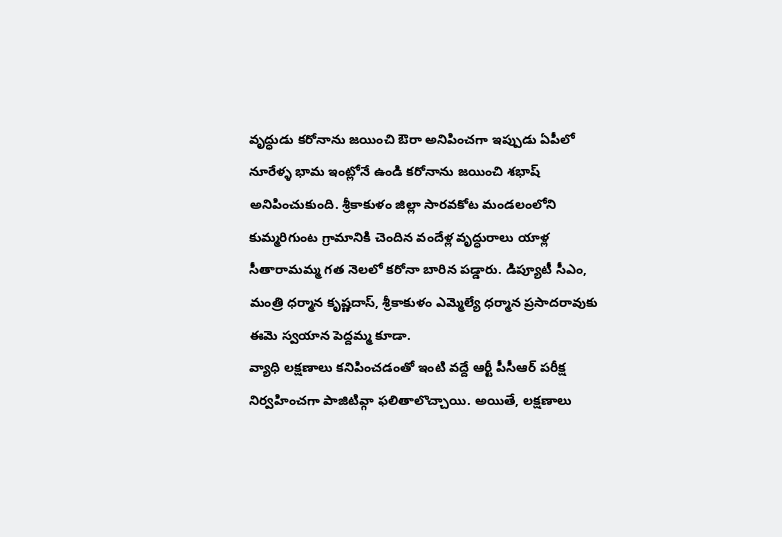వృద్ధుడు కరోనాను జయించి ఔరా అనిపించగా ఇప్పుడు ఏపీలో నూరేళ్ళ భామ ఇంట్లోనే ఉండి కరోనాను జయించి శభాష్ అనిపించుకుంది. శ్రీకాకుళం జిల్లా సారవకోట మండలంలోని కుమ్మరిగుంట గ్రామానికి చెందిన వందేళ్ల వృద్ధురాలు యాళ్ల సీతారామమ్మ గత నెలలో కరోనా బారిన పడ్డారు. డిప్యూటీ సీఎం, మంత్రి ధర్మాన కృష్ణదాస్, శ్రీకాకుళం ఎమ్మెల్యే ధర్మాన ప్రసాదరావుకు ఈమె స్వయాన పెద్దమ్మ కూడా.
వ్యాధి లక్షణాలు కనిపించడంతో ఇంటి వద్దే ఆర్టీ పీసీఆర్ పరీక్ష నిర్వహించగా పాజిటివ్గా ఫలితాలొచ్చాయి. అయితే, లక్షణాలు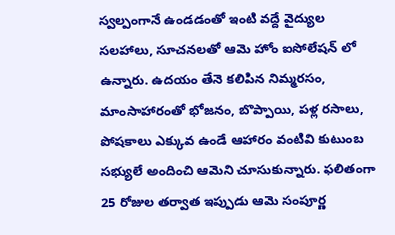స్వల్పంగానే ఉండడంతో ఇంటి వద్దే వైద్యుల సలహాలు, సూచనలతో ఆమె హోం ఐసోలేషన్ లో ఉన్నారు. ఉదయం తేనె కలిపిన నిమ్మరసం, మాంసాహారంతో భోజనం, బొప్పాయి, పళ్ల రసాలు, పోషకాలు ఎక్కువ ఉండే ఆహారం వంటివి కుటుంబ సభ్యులే అందించి ఆమెని చూసుకున్నారు. ఫలితంగా 25 రోజుల తర్వాత ఇప్పుడు ఆమె సంపూర్ణ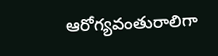ఆరోగ్యవంతురాలిగా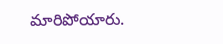మారిపోయారు.